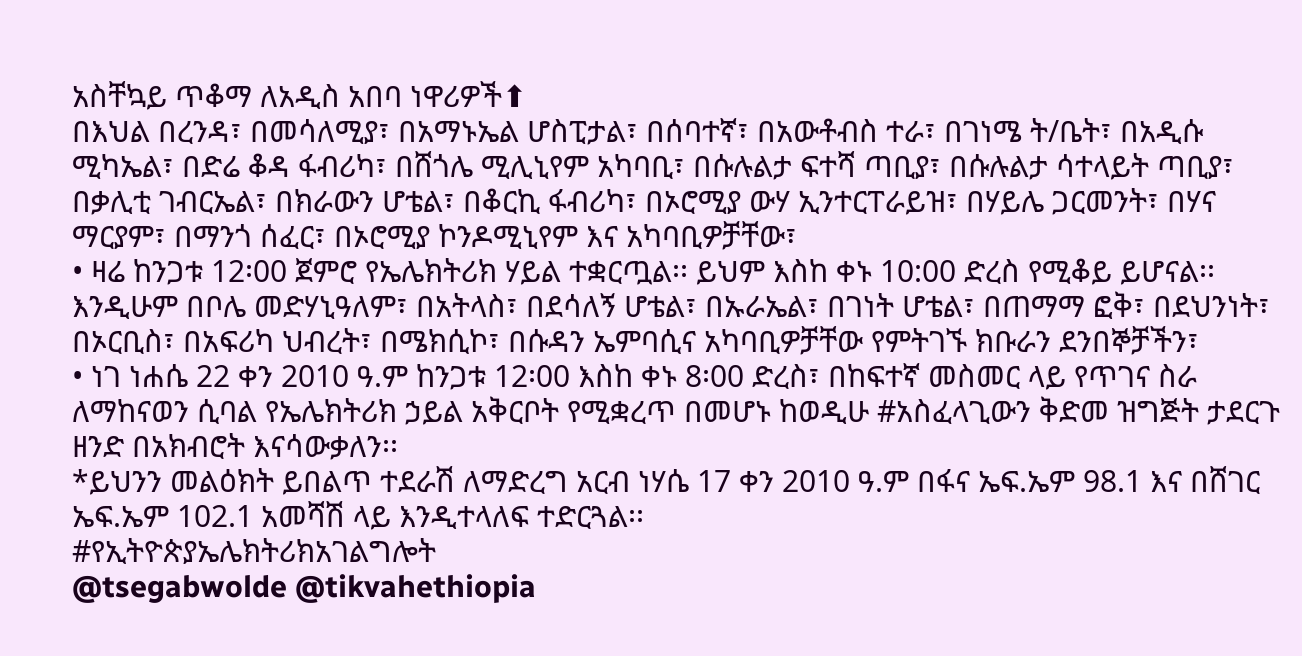አስቸኳይ ጥቆማ ለአዲስ አበባ ነዋሪዎች⬆
በእህል በረንዳ፣ በመሳለሚያ፣ በአማኑኤል ሆስፒታል፣ በሰባተኛ፣ በአውቶብስ ተራ፣ በገነሜ ት/ቤት፣ በአዲሱ ሚካኤል፣ በድሬ ቆዳ ፋብሪካ፣ በሸጎሌ ሚሊኒየም አካባቢ፣ በሱሉልታ ፍተሻ ጣቢያ፣ በሱሉልታ ሳተላይት ጣቢያ፣ በቃሊቲ ገብርኤል፣ በክራውን ሆቴል፣ በቆርኪ ፋብሪካ፣ በኦሮሚያ ውሃ ኢንተርፐራይዝ፣ በሃይሌ ጋርመንት፣ በሃና ማርያም፣ በማንጎ ሰፈር፣ በኦሮሚያ ኮንዶሚኒየም እና አካባቢዎቻቸው፣
• ዛሬ ከንጋቱ 12፡00 ጀምሮ የኤሌክትሪክ ሃይል ተቋርጧል፡፡ ይህም እስከ ቀኑ 10:00 ድረስ የሚቆይ ይሆናል፡፡
እንዲሁም በቦሌ መድሃኒዓለም፣ በአትላስ፣ በደሳለኝ ሆቴል፣ በኡራኤል፣ በገነት ሆቴል፣ በጠማማ ፎቅ፣ በደህንነት፣ በኦርቢስ፣ በአፍሪካ ህብረት፣ በሜክሲኮ፣ በሱዳን ኤምባሲና አካባቢዎቻቸው የምትገኙ ክቡራን ደንበኞቻችን፣
• ነገ ነሐሴ 22 ቀን 2010 ዓ.ም ከንጋቱ 12፡00 እስከ ቀኑ 8፡00 ድረስ፣ በከፍተኛ መስመር ላይ የጥገና ስራ ለማከናወን ሲባል የኤሌክትሪክ ኃይል አቅርቦት የሚቋረጥ በመሆኑ ከወዲሁ #አስፈላጊውን ቅድመ ዝግጅት ታደርጉ ዘንድ በአክብሮት እናሳውቃለን፡፡
*ይህንን መልዕክት ይበልጥ ተደራሽ ለማድረግ አርብ ነሃሴ 17 ቀን 2010 ዓ.ም በፋና ኤፍ.ኤም 98.1 እና በሸገር ኤፍ.ኤም 102.1 አመሻሽ ላይ እንዲተላለፍ ተድርጓል፡፡
#የኢትዮጵያኤሌክትሪክአገልግሎት
@tsegabwolde @tikvahethiopia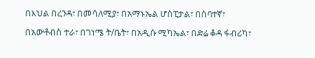በእህል በረንዳ፣ በመሳለሚያ፣ በአማኑኤል ሆስፒታል፣ በሰባተኛ፣ በአውቶብስ ተራ፣ በገነሜ ት/ቤት፣ በአዲሱ ሚካኤል፣ በድሬ ቆዳ ፋብሪካ፣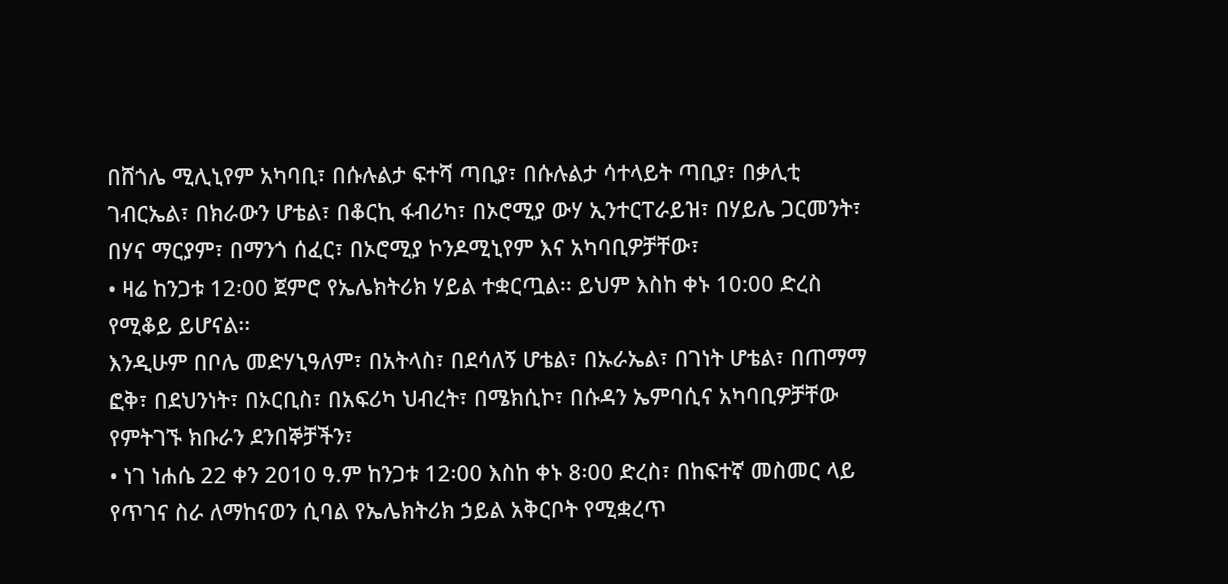በሸጎሌ ሚሊኒየም አካባቢ፣ በሱሉልታ ፍተሻ ጣቢያ፣ በሱሉልታ ሳተላይት ጣቢያ፣ በቃሊቲ ገብርኤል፣ በክራውን ሆቴል፣ በቆርኪ ፋብሪካ፣ በኦሮሚያ ውሃ ኢንተርፐራይዝ፣ በሃይሌ ጋርመንት፣ በሃና ማርያም፣ በማንጎ ሰፈር፣ በኦሮሚያ ኮንዶሚኒየም እና አካባቢዎቻቸው፣
• ዛሬ ከንጋቱ 12፡00 ጀምሮ የኤሌክትሪክ ሃይል ተቋርጧል፡፡ ይህም እስከ ቀኑ 10:00 ድረስ የሚቆይ ይሆናል፡፡
እንዲሁም በቦሌ መድሃኒዓለም፣ በአትላስ፣ በደሳለኝ ሆቴል፣ በኡራኤል፣ በገነት ሆቴል፣ በጠማማ ፎቅ፣ በደህንነት፣ በኦርቢስ፣ በአፍሪካ ህብረት፣ በሜክሲኮ፣ በሱዳን ኤምባሲና አካባቢዎቻቸው የምትገኙ ክቡራን ደንበኞቻችን፣
• ነገ ነሐሴ 22 ቀን 2010 ዓ.ም ከንጋቱ 12፡00 እስከ ቀኑ 8፡00 ድረስ፣ በከፍተኛ መስመር ላይ የጥገና ስራ ለማከናወን ሲባል የኤሌክትሪክ ኃይል አቅርቦት የሚቋረጥ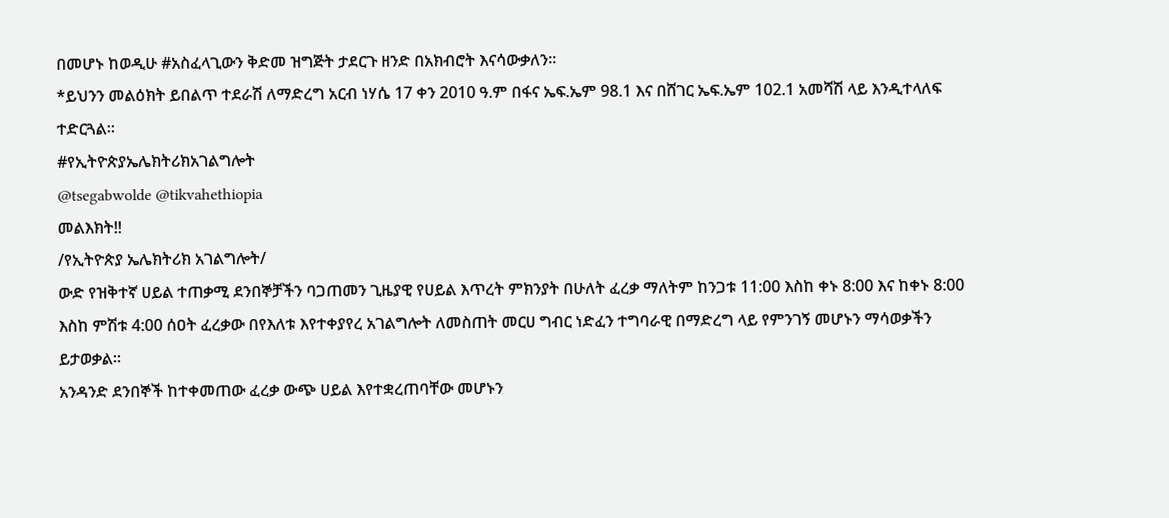በመሆኑ ከወዲሁ #አስፈላጊውን ቅድመ ዝግጅት ታደርጉ ዘንድ በአክብሮት እናሳውቃለን፡፡
*ይህንን መልዕክት ይበልጥ ተደራሽ ለማድረግ አርብ ነሃሴ 17 ቀን 2010 ዓ.ም በፋና ኤፍ.ኤም 98.1 እና በሸገር ኤፍ.ኤም 102.1 አመሻሽ ላይ እንዲተላለፍ ተድርጓል፡፡
#የኢትዮጵያኤሌክትሪክአገልግሎት
@tsegabwolde @tikvahethiopia
መልእክት‼
/የኢትዮጵያ ኤሌክትሪክ አገልግሎት/
ውድ የዝቅተኛ ሀይል ተጠቃሚ ደንበኞቻችን ባጋጠመን ጊዜያዊ የሀይል እጥረት ምክንያት በሁለት ፈረቃ ማለትም ከንጋቱ 11:00 እስከ ቀኑ 8:00 እና ከቀኑ 8:00 እስከ ምሽቱ 4:00 ሰዐት ፈረቃው በየእለቱ እየተቀያየረ አገልግሎት ለመስጠት መርሀ ግብር ነድፈን ተግባራዊ በማድረግ ላይ የምንገኝ መሆኑን ማሳወቃችን ይታወቃል።
አንዳንድ ደንበኞች ከተቀመጠው ፈረቃ ውጭ ሀይል እየተቋረጠባቸው መሆኑን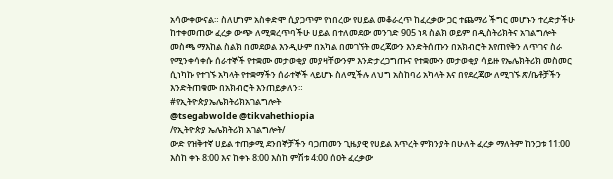አሳውቀውናል። ስለሆነም አስቀድሞ ሲያጋጥም የነበረው የሀይል መቆራረጥ ከፈረቃው ጋር ተጨማሪ ችግር መሆኑን ተረድታችሁ ከተቀመጠው ፈረቃ ውጭ ለሚቋረጥባችሁ ሀይል በተለመደው መንገድ 905 ነጻ ስልክ ወይም በዲስትሪክትና አገልግሎት መስጫ ማእከል ስልክ በመደወል እንዲሁም በአካል በመገኘት መረጃውን እንድትሰጡን በአክብሮት እየጠየቅን ለጥገና ስራ የሚንቀሳቀሱ ሰራተኞች የተቋሙ መታወቂያ መያዛቸውንም እንድታረጋግጡና የተቋሙን መታወቂያ ሳይዙ የኤሌክትሪክ መስመር ሲነካኩ የተገኙ አካላት የተቋማችን ሰራተኞች ላይሆኑ ስለሚችሉ ለህግ አስከባሪ አካላት እና በየደረጃው ለሚገኙ ጽ/ቤቶቻችን እንድትጠቁሙ በአክብሮት እንጠይቃለን።
#የኢትዮጵያኤሌክትሪክአገልግሎት
@tsegabwolde @tikvahethiopia
/የኢትዮጵያ ኤሌክትሪክ አገልግሎት/
ውድ የዝቅተኛ ሀይል ተጠቃሚ ደንበኞቻችን ባጋጠመን ጊዜያዊ የሀይል እጥረት ምክንያት በሁለት ፈረቃ ማለትም ከንጋቱ 11:00 እስከ ቀኑ 8:00 እና ከቀኑ 8:00 እስከ ምሽቱ 4:00 ሰዐት ፈረቃው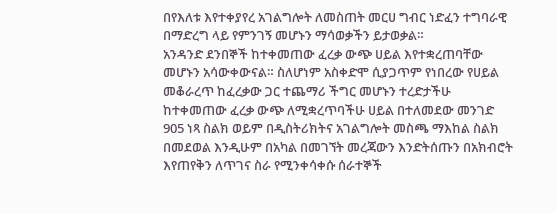በየእለቱ እየተቀያየረ አገልግሎት ለመስጠት መርሀ ግብር ነድፈን ተግባራዊ በማድረግ ላይ የምንገኝ መሆኑን ማሳወቃችን ይታወቃል።
አንዳንድ ደንበኞች ከተቀመጠው ፈረቃ ውጭ ሀይል እየተቋረጠባቸው መሆኑን አሳውቀውናል። ስለሆነም አስቀድሞ ሲያጋጥም የነበረው የሀይል መቆራረጥ ከፈረቃው ጋር ተጨማሪ ችግር መሆኑን ተረድታችሁ ከተቀመጠው ፈረቃ ውጭ ለሚቋረጥባችሁ ሀይል በተለመደው መንገድ 905 ነጻ ስልክ ወይም በዲስትሪክትና አገልግሎት መስጫ ማእከል ስልክ በመደወል እንዲሁም በአካል በመገኘት መረጃውን እንድትሰጡን በአክብሮት እየጠየቅን ለጥገና ስራ የሚንቀሳቀሱ ሰራተኞች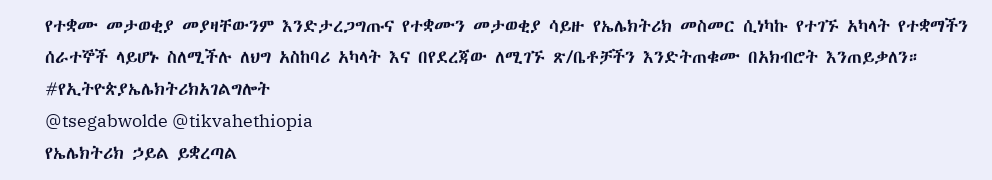የተቋሙ መታወቂያ መያዛቸውንም እንድታረጋግጡና የተቋሙን መታወቂያ ሳይዙ የኤሌክትሪክ መስመር ሲነካኩ የተገኙ አካላት የተቋማችን ሰራተኞች ላይሆኑ ስለሚችሉ ለህግ አስከባሪ አካላት እና በየደረጃው ለሚገኙ ጽ/ቤቶቻችን እንድትጠቁሙ በአክብሮት እንጠይቃለን።
#የኢትዮጵያኤሌክትሪክአገልግሎት
@tsegabwolde @tikvahethiopia
የኤሌክትሪክ ኃይል ይቋረጣል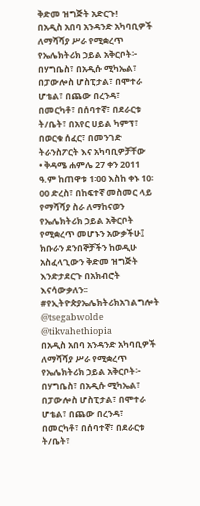ቅድመ ዝግጅት አድርጉ!
በአዲስ አበባ አንዳንድ አካባቢዎች ለማሻሻያ ሥራ የሚቋረጥ የኤሌክትሪክ ኃይል አቅርቦት፦
በሃግቤስ፣ በአዲሱ ሚካኤል፣ በፓውሎስ ሆስፒታል፣ በሞተራ ሆቴል፣ በጨው በረንዳ፣ በመርካቶ፣ በሰባተኛ፣ በደራርቱ ት/ቤት፣ በአየር ሀይል ካምፕ፣ በወርቁ ሰፈር፣ በመንገድ ትራንስፖርት እና አካባቢዎቻቸው
• ቅዳሜ ሐምሌ 27 ቀን 2011 ዓ.ም ከጠዋቱ 1፡00 እስከ ቀኑ 10፡00 ድረስ፣ በከፍተኛ መስመር ላይ የማሻሻያ ስራ ለማከናወን የኤሌክትሪክ ኃይል አቅርቦት የሚቋረጥ መሆኑን አውቃችሁ፤ ክቡራን ደንበኞቻችን ከወዲሁ አስፈላጊውን ቅድመ ዝግጅት እንድታደርጉ በአክብሮት እናሳውቃለን፡፡
#የኢትዮጵያኤሌክትሪክአገልግሎት
@tsegabwolde @tikvahethiopia
በአዲስ አበባ አንዳንድ አካባቢዎች ለማሻሻያ ሥራ የሚቋረጥ የኤሌክትሪክ ኃይል አቅርቦት፦
በሃግቤስ፣ በአዲሱ ሚካኤል፣ በፓውሎስ ሆስፒታል፣ በሞተራ ሆቴል፣ በጨው በረንዳ፣ በመርካቶ፣ በሰባተኛ፣ በደራርቱ ት/ቤት፣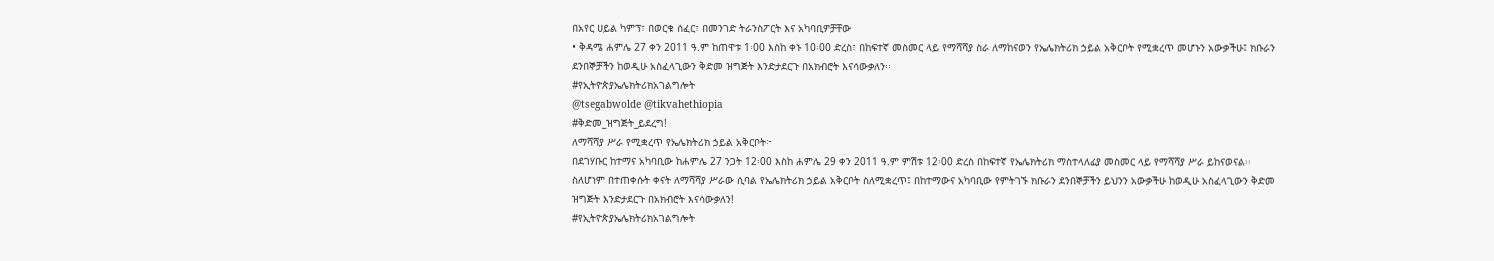በአየር ሀይል ካምፕ፣ በወርቁ ሰፈር፣ በመንገድ ትራንስፖርት እና አካባቢዎቻቸው
• ቅዳሜ ሐምሌ 27 ቀን 2011 ዓ.ም ከጠዋቱ 1፡00 እስከ ቀኑ 10፡00 ድረስ፣ በከፍተኛ መስመር ላይ የማሻሻያ ስራ ለማከናወን የኤሌክትሪክ ኃይል አቅርቦት የሚቋረጥ መሆኑን አውቃችሁ፤ ክቡራን ደንበኞቻችን ከወዲሁ አስፈላጊውን ቅድመ ዝግጅት እንድታደርጉ በአክብሮት እናሳውቃለን፡፡
#የኢትዮጵያኤሌክትሪክአገልግሎት
@tsegabwolde @tikvahethiopia
#ቅድመ_ዝግጅት_ይደረግ!
ለማሻሻያ ሥራ የሚቋረጥ የኤሌክትሪክ ኃይል አቅርቦት፦
በደገሃቡር ከተማና አካባቢው ከሐምሌ 27 ንጋት 12፡00 እስከ ሐምሌ 29 ቀን 2011 ዓ.ም ምሽቱ 12፡00 ድረስ በከፍተኛ የኤሌክትሪክ ማስተላለፊያ መስመር ላይ የማሻሻያ ሥራ ይከናወናል፡፡
ስለሆነም በተጠቀሱት ቀናት ለማሻሻያ ሥራው ሲባል የኤሌክትሪክ ኃይል አቅርቦት ስለሚቋረጥ፤ በከተማውና አካባቢው የምትገኙ ክቡራን ደንበኞቻችን ይህንን አውቃችሁ ከወዲሁ አስፈላጊውን ቅድመ ዝግጅት እንድታደርጉ በአክብሮት እናሳውቃለን!
#የኢትዮጵያኤሌክትሪክአገልግሎት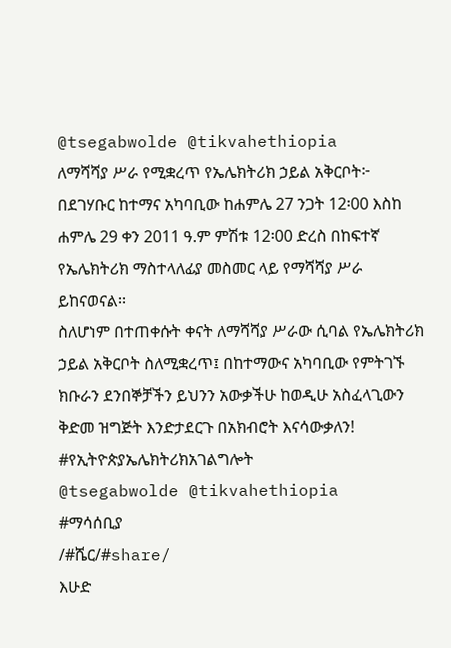@tsegabwolde @tikvahethiopia
ለማሻሻያ ሥራ የሚቋረጥ የኤሌክትሪክ ኃይል አቅርቦት፦
በደገሃቡር ከተማና አካባቢው ከሐምሌ 27 ንጋት 12፡00 እስከ ሐምሌ 29 ቀን 2011 ዓ.ም ምሽቱ 12፡00 ድረስ በከፍተኛ የኤሌክትሪክ ማስተላለፊያ መስመር ላይ የማሻሻያ ሥራ ይከናወናል፡፡
ስለሆነም በተጠቀሱት ቀናት ለማሻሻያ ሥራው ሲባል የኤሌክትሪክ ኃይል አቅርቦት ስለሚቋረጥ፤ በከተማውና አካባቢው የምትገኙ ክቡራን ደንበኞቻችን ይህንን አውቃችሁ ከወዲሁ አስፈላጊውን ቅድመ ዝግጅት እንድታደርጉ በአክብሮት እናሳውቃለን!
#የኢትዮጵያኤሌክትሪክአገልግሎት
@tsegabwolde @tikvahethiopia
#ማሳሰቢያ
/#ሼር/#share/
እሁድ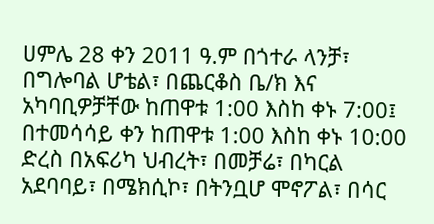ሀምሌ 28 ቀን 2011 ዓ.ም በጎተራ ላንቻ፣ በግሎባል ሆቴል፣ በጨርቆስ ቤ/ክ እና አካባቢዎቻቸው ከጠዋቱ 1:00 እስከ ቀኑ 7:00፤ በተመሳሳይ ቀን ከጠዋቱ 1:00 እስከ ቀኑ 10:00 ድረስ በአፍሪካ ህብረት፣ በመቻሬ፣ በካርል አደባባይ፣ በሜክሲኮ፣ በትንቧሆ ሞኖፖል፣ በሳር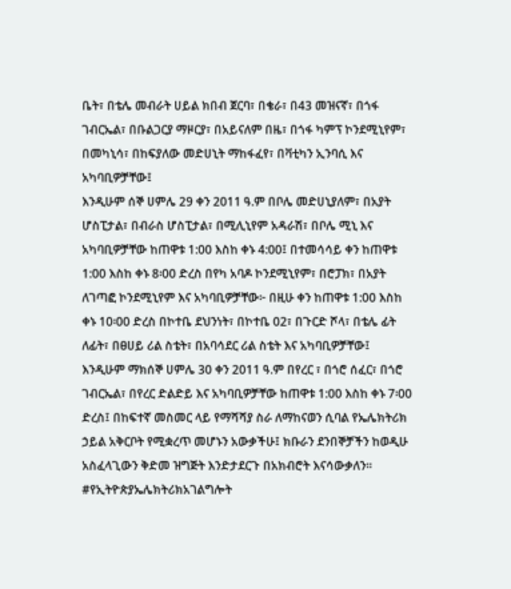ቤት፣ በቴሌ መብራት ሀይል ክበብ ጀርባ፣ በቄራ፣ በ43 መዝናኛ፣ በጎፋ ገብርኤል፣ በቡልጋርያ ማዞርያ፣ በአይናለም በዜ፣ በጎፋ ካምፕ ኮንደሚኒየም፣ በመካኒሳ፣ በከፍያለው መድሀኒት ማከፋፈየ፣ በቫቲካን ኢንባሲ እና አካባቢዎቻቸው፤
እንዲሁም ሰኞ ሀምሌ 29 ቀን 2011 ዓ.ም በቦሌ መድሀኒያለም፣ በአያት ሆስፒታል፣ በብራስ ሆስፒታል፣ በሚሊኒየም አዳራሽ፣ በቦሌ ሚኒ እና አካባቢዎቻቸው ከጠዋቱ 1:00 እስከ ቀኑ 4:00፤ በተመሳሳይ ቀን ከጠዋቱ 1:00 እስከ ቀኑ 8፡00 ድረስ በየካ አባዶ ኮንደሚኒየም፣ በሮፓክ፣ በአያት ለገጣፎ ኮንደሚኒየም እና አካባቢዎቻቸው፦ በዚሁ ቀን ከጠዋቱ 1:00 እስከ ቀኑ 10፡00 ድረስ በኮተቤ ደህንነት፣ በኮተቤ 02፣ በጉርድ ሾላ፣ በቴሌ ፊት ለፊት፣ በፀሀይ ሪል ስቴት፣ በአባሳደር ሪል ስቴት እና አካባቢዎቻቸው፤
እንዲሁም ማክሰኞ ሀምሌ 30 ቀን 2011 ዓ.ም በየረር ፣ በጎሮ ሰፈር፣ በጎሮ ገብርኤል፣ በየረር ድልድይ እና አካባቢዎቻቸው ከጠዋቱ 1:00 እስከ ቀኑ 7፡00 ድረስ፤ በከፍተኛ መስመር ላይ የማሻሻያ ስራ ለማከናወን ሲባል የኤሌክትሪክ ኃይል አቅርቦት የሚቋረጥ መሆኑን አውቃችሁ፤ ክቡራን ደንበኞቻችን ከወዲሁ አስፈላጊውን ቅድመ ዝግጅት እንድታደርጉ በአክብሮት እናሳውቃለን፡፡
#የኢትዮጵያኤሌክትሪክአገልግሎት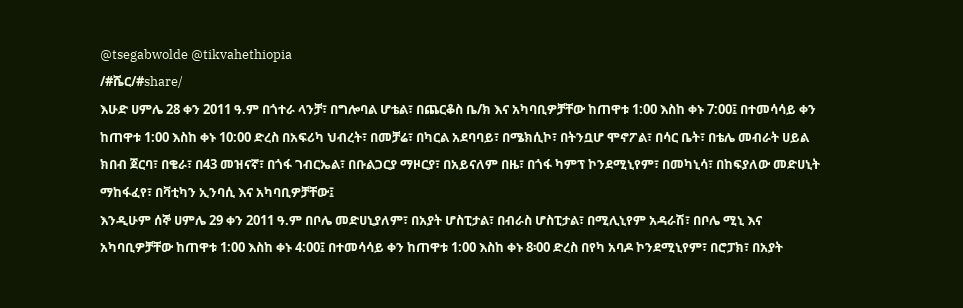@tsegabwolde @tikvahethiopia
/#ሼር/#share/
እሁድ ሀምሌ 28 ቀን 2011 ዓ.ም በጎተራ ላንቻ፣ በግሎባል ሆቴል፣ በጨርቆስ ቤ/ክ እና አካባቢዎቻቸው ከጠዋቱ 1:00 እስከ ቀኑ 7:00፤ በተመሳሳይ ቀን ከጠዋቱ 1:00 እስከ ቀኑ 10:00 ድረስ በአፍሪካ ህብረት፣ በመቻሬ፣ በካርል አደባባይ፣ በሜክሲኮ፣ በትንቧሆ ሞኖፖል፣ በሳር ቤት፣ በቴሌ መብራት ሀይል ክበብ ጀርባ፣ በቄራ፣ በ43 መዝናኛ፣ በጎፋ ገብርኤል፣ በቡልጋርያ ማዞርያ፣ በአይናለም በዜ፣ በጎፋ ካምፕ ኮንደሚኒየም፣ በመካኒሳ፣ በከፍያለው መድሀኒት ማከፋፈየ፣ በቫቲካን ኢንባሲ እና አካባቢዎቻቸው፤
እንዲሁም ሰኞ ሀምሌ 29 ቀን 2011 ዓ.ም በቦሌ መድሀኒያለም፣ በአያት ሆስፒታል፣ በብራስ ሆስፒታል፣ በሚሊኒየም አዳራሽ፣ በቦሌ ሚኒ እና አካባቢዎቻቸው ከጠዋቱ 1:00 እስከ ቀኑ 4:00፤ በተመሳሳይ ቀን ከጠዋቱ 1:00 እስከ ቀኑ 8፡00 ድረስ በየካ አባዶ ኮንደሚኒየም፣ በሮፓክ፣ በአያት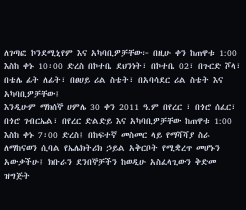ለገጣፎ ኮንደሚኒየም እና አካባቢዎቻቸው፦ በዚሁ ቀን ከጠዋቱ 1:00 እስከ ቀኑ 10፡00 ድረስ በኮተቤ ደህንነት፣ በኮተቤ 02፣ በጉርድ ሾላ፣ በቴሌ ፊት ለፊት፣ በፀሀይ ሪል ስቴት፣ በአባሳደር ሪል ስቴት እና አካባቢዎቻቸው፤
እንዲሁም ማክሰኞ ሀምሌ 30 ቀን 2011 ዓ.ም በየረር ፣ በጎሮ ሰፈር፣ በጎሮ ገብርኤል፣ በየረር ድልድይ እና አካባቢዎቻቸው ከጠዋቱ 1:00 እስከ ቀኑ 7፡00 ድረስ፤ በከፍተኛ መስመር ላይ የማሻሻያ ስራ ለማከናወን ሲባል የኤሌክትሪክ ኃይል አቅርቦት የሚቋረጥ መሆኑን አውቃችሁ፤ ክቡራን ደንበኞቻችን ከወዲሁ አስፈላጊውን ቅድመ ዝግጅት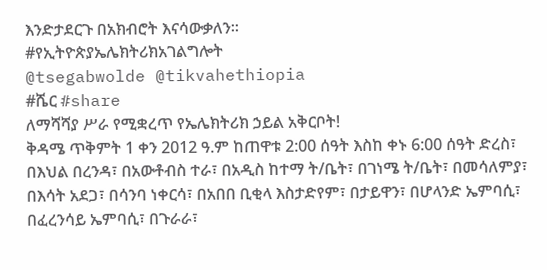እንድታደርጉ በአክብሮት እናሳውቃለን፡፡
#የኢትዮጵያኤሌክትሪክአገልግሎት
@tsegabwolde @tikvahethiopia
#ሼር #share
ለማሻሻያ ሥራ የሚቋረጥ የኤሌክትሪክ ኃይል አቅርቦት!
ቅዳሜ ጥቅምት 1 ቀን 2012 ዓ.ም ከጠዋቱ 2:00 ሰዓት እስከ ቀኑ 6:00 ሰዓት ድረስ፣ በእህል በረንዳ፣ በአውቶብስ ተራ፣ በአዲስ ከተማ ት/ቤት፣ በገነሜ ት/ቤት፣ በመሳለምያ፣ በእሳት አደጋ፣ በሳንባ ነቀርሳ፣ በአበበ ቢቂላ እስታድየም፣ በታይዋን፣ በሆላንድ ኤምባሲ፣ በፈረንሳይ ኤምባሲ፣ በጉራራ፣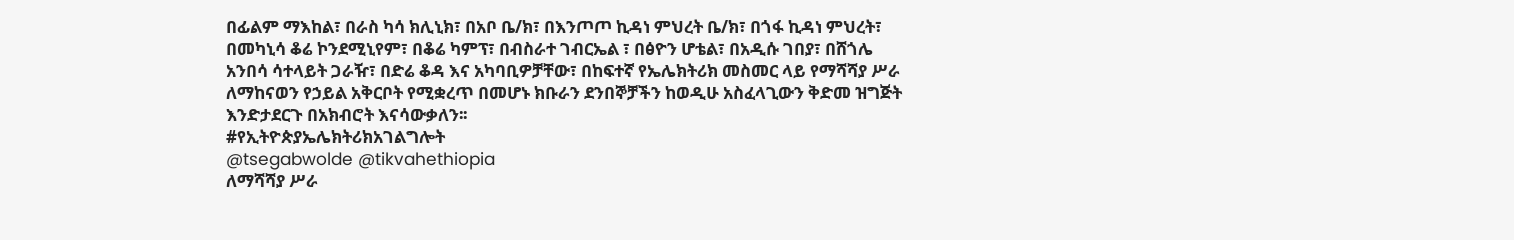በፊልም ማእከል፣ በራስ ካሳ ክሊኒክ፣ በአቦ ቤ/ክ፣ በእንጦጦ ኪዳነ ምህረት ቤ/ክ፣ በጎፋ ኪዳነ ምህረት፣ በመካኒሳ ቆሬ ኮንደሚኒየም፣ በቆሬ ካምፕ፣ በብስራተ ገብርኤል ፣ በፅዮን ሆቴል፣ በአዲሱ ገበያ፣ በሸጎሌ አንበሳ ሳተላይት ጋራዥ፣ በድሬ ቆዳ እና አካባቢዎቻቸው፣ በከፍተኛ የኤሌክትሪክ መስመር ላይ የማሻሻያ ሥራ ለማከናወን የኃይል አቅርቦት የሚቋረጥ በመሆኑ ክቡራን ደንበኞቻችን ከወዲሁ አስፈላጊውን ቅድመ ዝግጅት እንድታደርጉ በአክብሮት እናሳውቃለን፡፡
#የኢትዮጵያኤሌክትሪክአገልግሎት
@tsegabwolde @tikvahethiopia
ለማሻሻያ ሥራ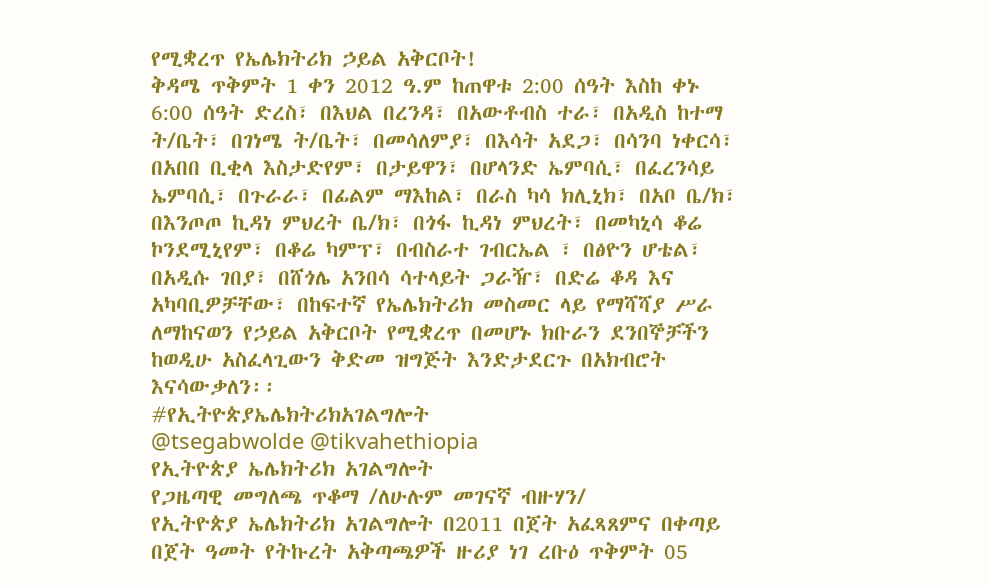የሚቋረጥ የኤሌክትሪክ ኃይል አቅርቦት!
ቅዳሜ ጥቅምት 1 ቀን 2012 ዓ.ም ከጠዋቱ 2:00 ሰዓት እስከ ቀኑ 6:00 ሰዓት ድረስ፣ በእህል በረንዳ፣ በአውቶብስ ተራ፣ በአዲስ ከተማ ት/ቤት፣ በገነሜ ት/ቤት፣ በመሳለምያ፣ በእሳት አደጋ፣ በሳንባ ነቀርሳ፣ በአበበ ቢቂላ እስታድየም፣ በታይዋን፣ በሆላንድ ኤምባሲ፣ በፈረንሳይ ኤምባሲ፣ በጉራራ፣ በፊልም ማእከል፣ በራስ ካሳ ክሊኒክ፣ በአቦ ቤ/ክ፣ በእንጦጦ ኪዳነ ምህረት ቤ/ክ፣ በጎፋ ኪዳነ ምህረት፣ በመካኒሳ ቆሬ ኮንደሚኒየም፣ በቆሬ ካምፕ፣ በብስራተ ገብርኤል ፣ በፅዮን ሆቴል፣ በአዲሱ ገበያ፣ በሸጎሌ አንበሳ ሳተላይት ጋራዥ፣ በድሬ ቆዳ እና አካባቢዎቻቸው፣ በከፍተኛ የኤሌክትሪክ መስመር ላይ የማሻሻያ ሥራ ለማከናወን የኃይል አቅርቦት የሚቋረጥ በመሆኑ ክቡራን ደንበኞቻችን ከወዲሁ አስፈላጊውን ቅድመ ዝግጅት እንድታደርጉ በአክብሮት እናሳውቃለን፡፡
#የኢትዮጵያኤሌክትሪክአገልግሎት
@tsegabwolde @tikvahethiopia
የኢትዮጵያ ኤሌክትሪክ አገልግሎት
የጋዜጣዊ መግለጫ ጥቆማ /ለሁሉም መገናኛ ብዙሃን/
የኢትዮጵያ ኤሌክትሪክ አገልግሎት በ2011 በጀት አፈጻጸምና በቀጣይ በጀት ዓመት የትኩረት አቅጣጫዎች ዙሪያ ነገ ረቡዕ ጥቅምት 05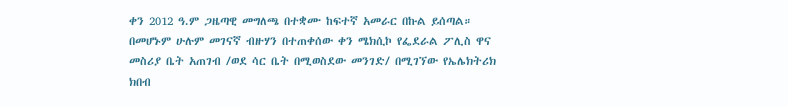ቀን 2012 ዓ.ም ጋዜጣዊ መግለጫ በተቋሙ ከፍተኛ አመራር በኩል ይሰጣል።
በመሆኑም ሁሉም መገናኛ ብዙሃን በተጠቀሰው ቀን ሜክሲኮ የፌደራል ፖሊስ ዋና መስሪያ ቤት አጠገብ /ወደ ሳር ቤት በሚወስደው መንገድ/ በሚገኘው የኤሌክትሪክ ክበብ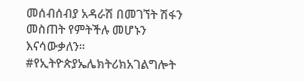መሰብሰብያ አዳራሽ በመገኘት ሽፋን መስጠት የምትችሉ መሆኑን እናሳውቃለን።
#የኢትዮጵያኤሌክትሪክአገልግሎት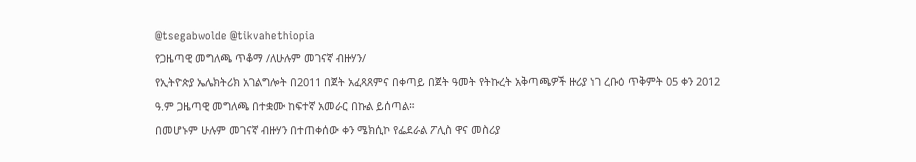@tsegabwolde @tikvahethiopia
የጋዜጣዊ መግለጫ ጥቆማ /ለሁሉም መገናኛ ብዙሃን/
የኢትዮጵያ ኤሌክትሪክ አገልግሎት በ2011 በጀት አፈጻጸምና በቀጣይ በጀት ዓመት የትኩረት አቅጣጫዎች ዙሪያ ነገ ረቡዕ ጥቅምት 05 ቀን 2012 ዓ.ም ጋዜጣዊ መግለጫ በተቋሙ ከፍተኛ አመራር በኩል ይሰጣል።
በመሆኑም ሁሉም መገናኛ ብዙሃን በተጠቀሰው ቀን ሜክሲኮ የፌደራል ፖሊስ ዋና መስሪያ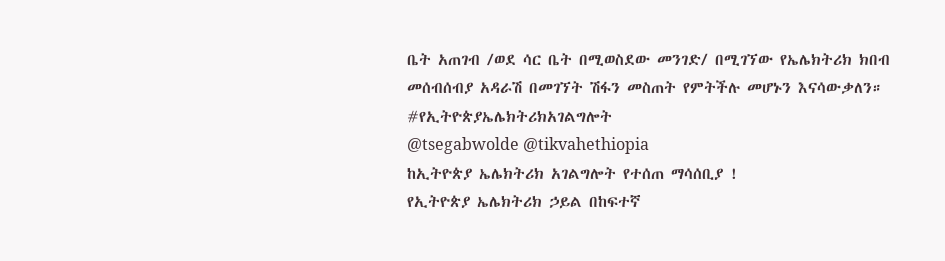ቤት አጠገብ /ወደ ሳር ቤት በሚወስደው መንገድ/ በሚገኘው የኤሌክትሪክ ክበብ መሰብሰብያ አዳራሽ በመገኘት ሽፋን መስጠት የምትችሉ መሆኑን እናሳውቃለን።
#የኢትዮጵያኤሌክትሪክአገልግሎት
@tsegabwolde @tikvahethiopia
ከኢትዮጵያ ኤሌክትሪክ አገልግሎት የተሰጠ ማሳሰቢያ !
የኢትዮጵያ ኤሌክትሪክ ኃይል በከፍተኛ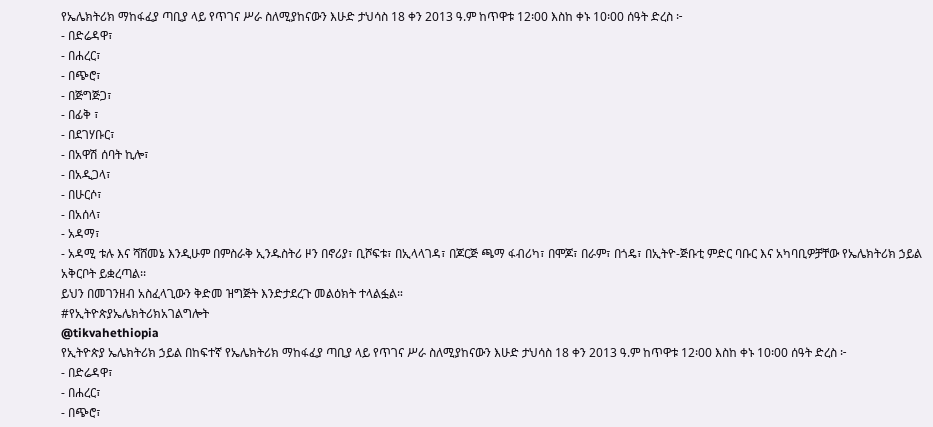የኤሌክትሪክ ማከፋፈያ ጣቢያ ላይ የጥገና ሥራ ስለሚያከናውን እሁድ ታህሳስ 18 ቀን 2013 ዓ.ም ከጥዋቱ 12፡00 እስከ ቀኑ 10፡00 ሰዓት ድረስ ፦
- በድሬዳዋ፣
- በሐረር፣
- በጭሮ፣
- በጅግጅጋ፣
- በፊቅ ፣
- በደገሃቡር፣
- በአዋሽ ሰባት ኪሎ፣
- በአዲጋላ፣
- በሁርሶ፣
- በአሰላ፣
- አዳማ፣
- አዳሚ ቱሉ እና ሻሸመኔ እንዲሁም በምስራቅ ኢንዱስትሪ ዞን በኖሪያ፣ ቢሾፍቱ፣ በኢላላገዳ፣ በጆርጅ ጫማ ፋብሪካ፣ በሞጆ፣ በራም፣ በጎዴ፣ በኢትዮ-ጅቡቲ ምድር ባቡር እና አካባቢዎቻቸው የኤሌክትሪክ ኃይል አቅርቦት ይቋረጣል፡፡
ይህን በመገንዘብ አስፈላጊውን ቅድመ ዝግጅት እንድታደረጉ መልዕክት ተላልፏል።
#የኢትዮጵያኤሌክትሪክአገልግሎት
@tikvahethiopia
የኢትዮጵያ ኤሌክትሪክ ኃይል በከፍተኛ የኤሌክትሪክ ማከፋፈያ ጣቢያ ላይ የጥገና ሥራ ስለሚያከናውን እሁድ ታህሳስ 18 ቀን 2013 ዓ.ም ከጥዋቱ 12፡00 እስከ ቀኑ 10፡00 ሰዓት ድረስ ፦
- በድሬዳዋ፣
- በሐረር፣
- በጭሮ፣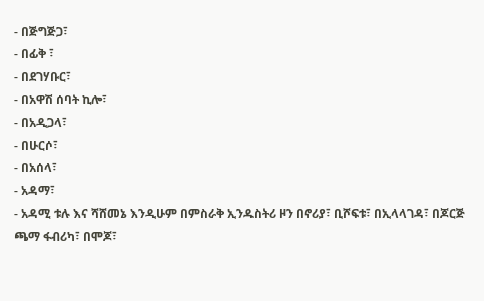- በጅግጅጋ፣
- በፊቅ ፣
- በደገሃቡር፣
- በአዋሽ ሰባት ኪሎ፣
- በአዲጋላ፣
- በሁርሶ፣
- በአሰላ፣
- አዳማ፣
- አዳሚ ቱሉ እና ሻሸመኔ እንዲሁም በምስራቅ ኢንዱስትሪ ዞን በኖሪያ፣ ቢሾፍቱ፣ በኢላላገዳ፣ በጆርጅ ጫማ ፋብሪካ፣ በሞጆ፣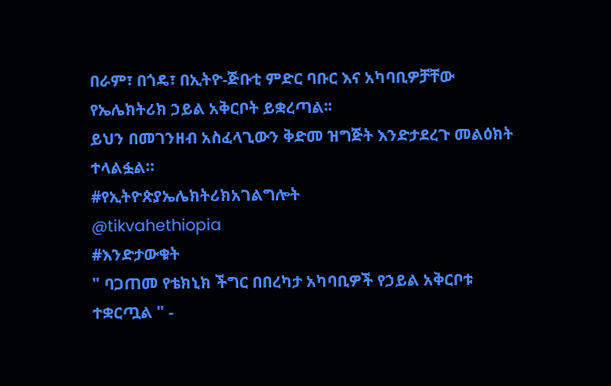በራም፣ በጎዴ፣ በኢትዮ-ጅቡቲ ምድር ባቡር እና አካባቢዎቻቸው የኤሌክትሪክ ኃይል አቅርቦት ይቋረጣል፡፡
ይህን በመገንዘብ አስፈላጊውን ቅድመ ዝግጅት እንድታደረጉ መልዕክት ተላልፏል።
#የኢትዮጵያኤሌክትሪክአገልግሎት
@tikvahethiopia
#እንድታውቁት
" ባጋጠመ የቴክኒክ ችግር በበረካታ አካባቢዎች የኃይል አቅርቦቱ ተቋርጧል " -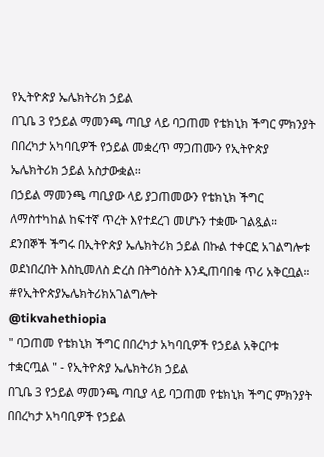የኢትዮጵያ ኤሌክትሪክ ኃይል
በጊቤ 3 የኃይል ማመንጫ ጣቢያ ላይ ባጋጠመ የቴክኒክ ችግር ምክንያት በበረካታ አካባቢዎች የኃይል መቋረጥ ማጋጠሙን የኢትዮጵያ ኤሌክትሪክ ኃይል አስታውቋል፡፡
በኃይል ማመንጫ ጣቢያው ላይ ያጋጠመውን የቴክኒክ ችግር ለማስተካከል ከፍተኛ ጥረት እየተደረገ መሆኑን ተቋሙ ገልጿል።
ደንበኞች ችግሩ በኢትዮጵያ ኤሌክትሪክ ኃይል በኩል ተቀርፎ አገልግሎቱ ወደነበረበት እስኪመለስ ድረስ በትግዕስት እንዲጠባበቁ ጥሪ አቅርቧል።
#የኢትዮጵያኤሌክትሪክአገልግሎት
@tikvahethiopia
" ባጋጠመ የቴክኒክ ችግር በበረካታ አካባቢዎች የኃይል አቅርቦቱ ተቋርጧል " - የኢትዮጵያ ኤሌክትሪክ ኃይል
በጊቤ 3 የኃይል ማመንጫ ጣቢያ ላይ ባጋጠመ የቴክኒክ ችግር ምክንያት በበረካታ አካባቢዎች የኃይል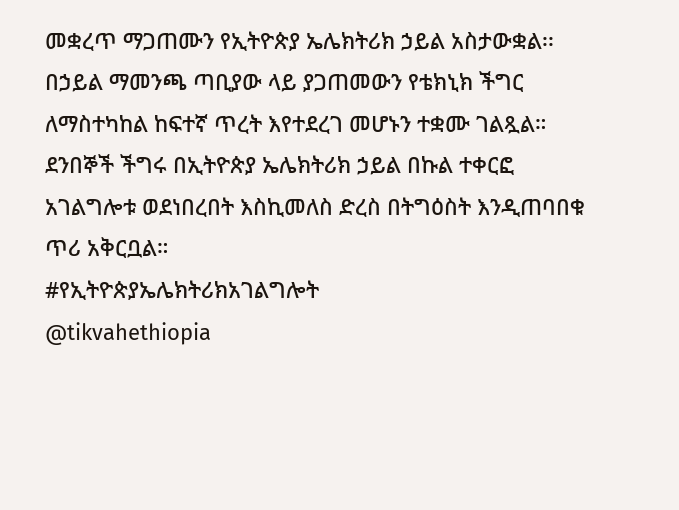መቋረጥ ማጋጠሙን የኢትዮጵያ ኤሌክትሪክ ኃይል አስታውቋል፡፡
በኃይል ማመንጫ ጣቢያው ላይ ያጋጠመውን የቴክኒክ ችግር ለማስተካከል ከፍተኛ ጥረት እየተደረገ መሆኑን ተቋሙ ገልጿል።
ደንበኞች ችግሩ በኢትዮጵያ ኤሌክትሪክ ኃይል በኩል ተቀርፎ አገልግሎቱ ወደነበረበት እስኪመለስ ድረስ በትግዕስት እንዲጠባበቁ ጥሪ አቅርቧል።
#የኢትዮጵያኤሌክትሪክአገልግሎት
@tikvahethiopia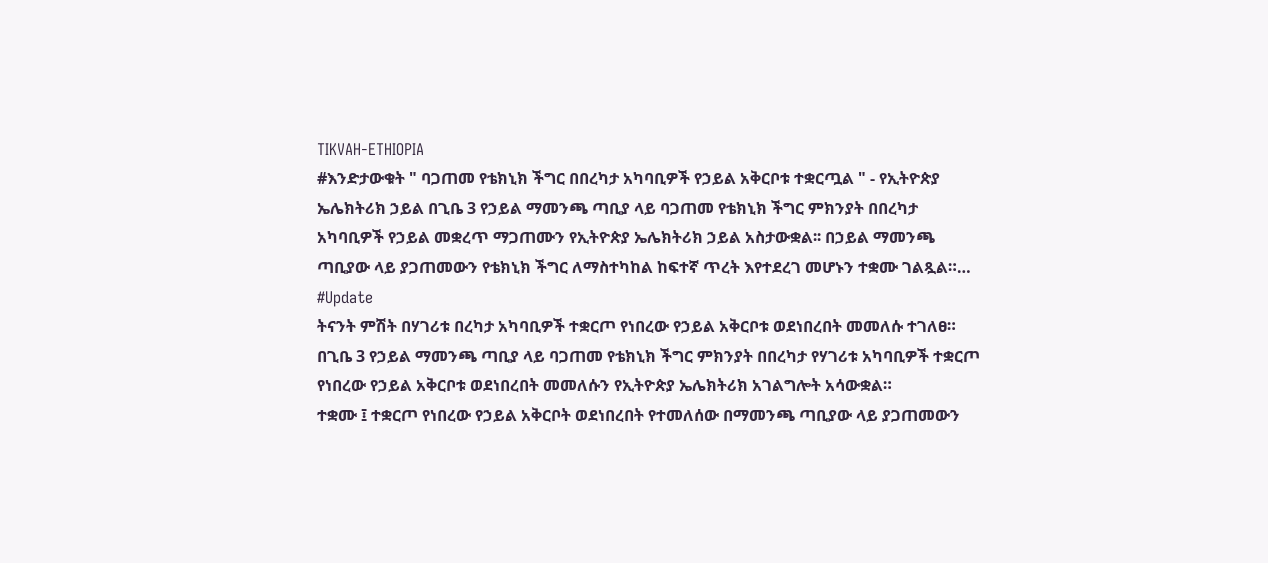TIKVAH-ETHIOPIA
#እንድታውቁት " ባጋጠመ የቴክኒክ ችግር በበረካታ አካባቢዎች የኃይል አቅርቦቱ ተቋርጧል " - የኢትዮጵያ ኤሌክትሪክ ኃይል በጊቤ 3 የኃይል ማመንጫ ጣቢያ ላይ ባጋጠመ የቴክኒክ ችግር ምክንያት በበረካታ አካባቢዎች የኃይል መቋረጥ ማጋጠሙን የኢትዮጵያ ኤሌክትሪክ ኃይል አስታውቋል፡፡ በኃይል ማመንጫ ጣቢያው ላይ ያጋጠመውን የቴክኒክ ችግር ለማስተካከል ከፍተኛ ጥረት እየተደረገ መሆኑን ተቋሙ ገልጿል።…
#Update
ትናንት ምሽት በሃገሪቱ በረካታ አካባቢዎች ተቋርጦ የነበረው የኃይል አቅርቦቱ ወደነበረበት መመለሱ ተገለፀ።
በጊቤ 3 የኃይል ማመንጫ ጣቢያ ላይ ባጋጠመ የቴክኒክ ችግር ምክንያት በበረካታ የሃገሪቱ አካባቢዎች ተቋርጦ የነበረው የኃይል አቅርቦቱ ወደነበረበት መመለሱን የኢትዮጵያ ኤሌክትሪክ አገልግሎት አሳውቋል።
ተቋሙ ፤ ተቋርጦ የነበረው የኃይል አቅርቦት ወደነበረበት የተመለሰው በማመንጫ ጣቢያው ላይ ያጋጠመውን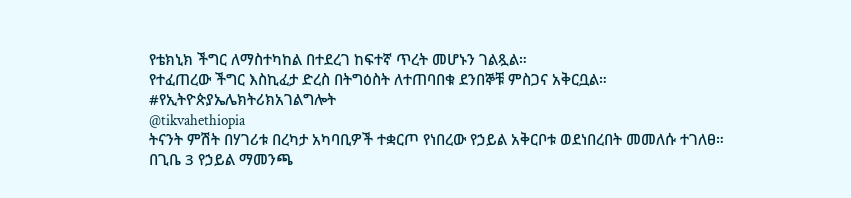የቴክኒክ ችግር ለማስተካከል በተደረገ ከፍተኛ ጥረት መሆኑን ገልጿል።
የተፈጠረው ችግር እስኪፈታ ድረስ በትግዕስት ለተጠባበቁ ደንበኞቹ ምስጋና አቅርቧል።
#የኢትዮጵያኤሌክትሪክአገልግሎት
@tikvahethiopia
ትናንት ምሽት በሃገሪቱ በረካታ አካባቢዎች ተቋርጦ የነበረው የኃይል አቅርቦቱ ወደነበረበት መመለሱ ተገለፀ።
በጊቤ 3 የኃይል ማመንጫ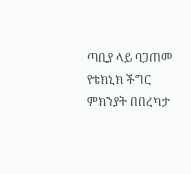ጣቢያ ላይ ባጋጠመ የቴክኒክ ችግር ምክንያት በበረካታ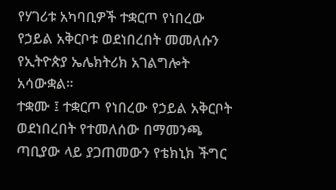የሃገሪቱ አካባቢዎች ተቋርጦ የነበረው የኃይል አቅርቦቱ ወደነበረበት መመለሱን የኢትዮጵያ ኤሌክትሪክ አገልግሎት አሳውቋል።
ተቋሙ ፤ ተቋርጦ የነበረው የኃይል አቅርቦት ወደነበረበት የተመለሰው በማመንጫ ጣቢያው ላይ ያጋጠመውን የቴክኒክ ችግር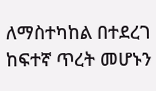ለማስተካከል በተደረገ ከፍተኛ ጥረት መሆኑን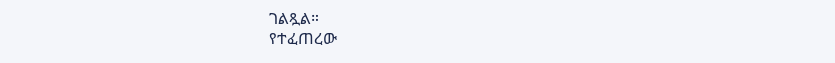ገልጿል።
የተፈጠረው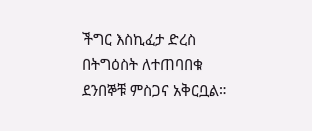ችግር እስኪፈታ ድረስ በትግዕስት ለተጠባበቁ ደንበኞቹ ምስጋና አቅርቧል።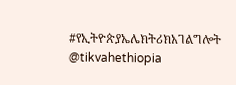#የኢትዮጵያኤሌክትሪክአገልግሎት
@tikvahethiopia